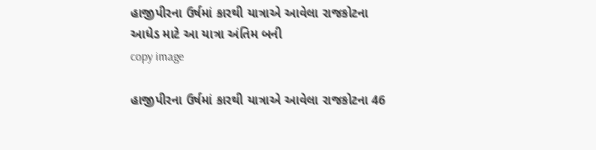હાજીપીરના ઉર્ષમાં કારથી યાત્રાએ આવેલા રાજકોટના આધેડ માટે આ યાત્રા અંતિમ બની
copy image

હાજીપીરના ઉર્ષમાં કારથી યાત્રાએ આવેલા રાજકોટના 46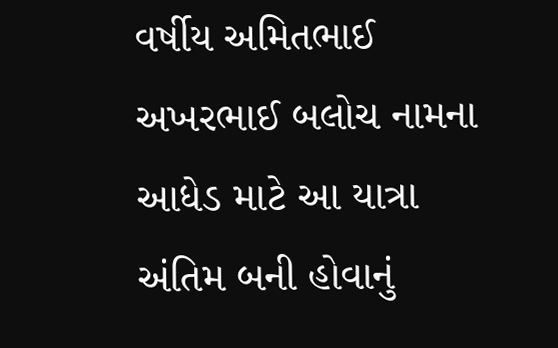વર્ષીય અમિતભાઈ અખરભાઈ બલોચ નામના આધેડ માટે આ યાત્રા અંતિમ બની હોવાનું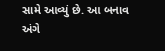સામે આવ્યું છે. આ બનાવ અંગે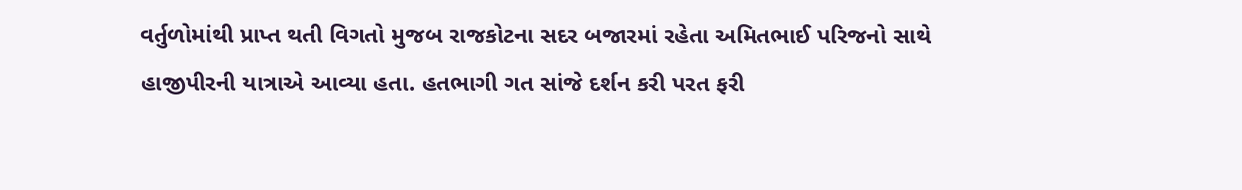વર્તુળોમાંથી પ્રાપ્ત થતી વિગતો મુજબ રાજકોટના સદર બજારમાં રહેતા અમિતભાઈ પરિજનો સાથે હાજીપીરની યાત્રાએ આવ્યા હતા. હતભાગી ગત સાંજે દર્શન કરી પરત ફરી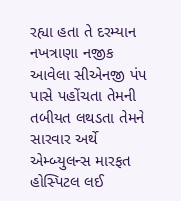રહ્યા હતા તે દરમ્યાન નખત્રાણા નજીક આવેલા સીએનજી પંપ પાસે પહોંચતા તેમની તબીયત લથડતા તેમને સારવાર અર્થે એમ્બ્યુલન્સ મારફત હોસ્પિટલ લઈ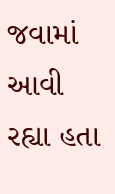જવામાં આવી રહ્યા હતા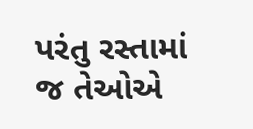પરંતુ રસ્તામાં જ તેઓએ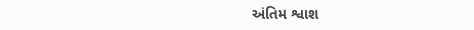અંતિમ શ્વાશ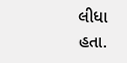લીધા હતા.